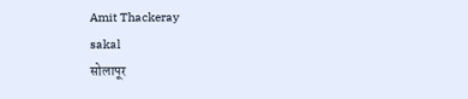Amit Thackeray
sakal
सोलापूर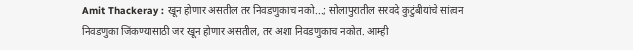Amit Thackeray : खून होणार असतील तर निवडणुकाच नको...; सोलापुरातील सरवदे कुटुंबीयांचे सांत्वन
निवडणुका जिंकण्यासाठी जर खून होणार असतील, तर अशा निवडणुकाच नकोत. आम्ही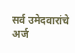सर्व उमेदवारांचे अर्ज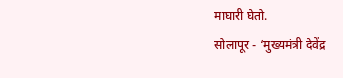माघारी घेतो.
सोलापूर - ‘मुख्यमंत्री देवेंद्र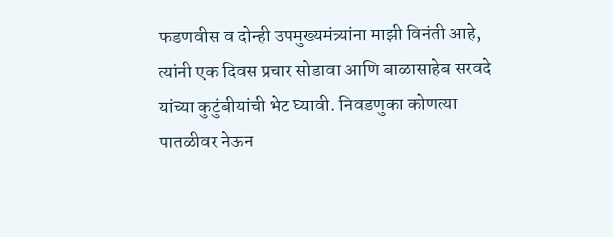फडणवीस व दोन्ही उपमुख्यमंत्र्यांना माझी विनंती आहे, त्यांनी एक दिवस प्रचार सोडावा आणि बाळासाहेब सरवदे यांच्या कुटुंबीयांची भेट घ्यावी. निवडणुका कोणत्या पातळीवर नेऊन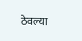ठेवल्या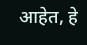आहेत, हे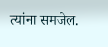त्यांना समजेल.